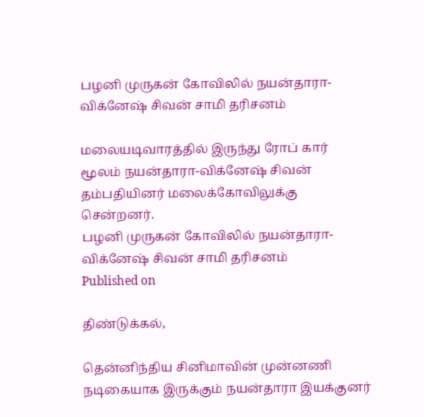பழனி முருகன் கோவிலில் நயன்தாரா-விக்னேஷ் சிவன் சாமி தரிசனம்

மலையடிவாரத்தில் இருந்து ரோப் கார் மூலம் நயன்தாரா-விக்னேஷ் சிவன் தம்பதியினர் மலைக்கோவிலுக்கு சென்றனர்.
பழனி முருகன் கோவிலில் நயன்தாரா-விக்னேஷ் சிவன் சாமி தரிசனம்
Published on

திண்டுக்கல்,

தென்னிந்திய சினிமாவின் முன்னணி நடிகையாக இருக்கும் நயன்தாரா இயக்குனர்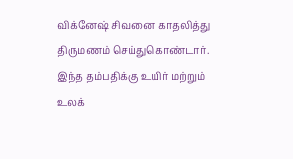விக்னேஷ் சிவனை காதலித்து திருமணம் செய்துகொண்டார். இந்த தம்பதிக்கு உயிர் மற்றும் உலக்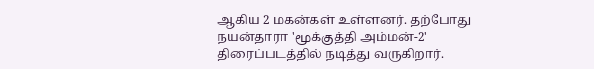ஆகிய 2 மகன்கள் உள்ளனர். தற்போது நயன்தாரா 'மூக்குத்தி அம்மன்-2' திரைப்படத்தில் நடித்து வருகிறார்.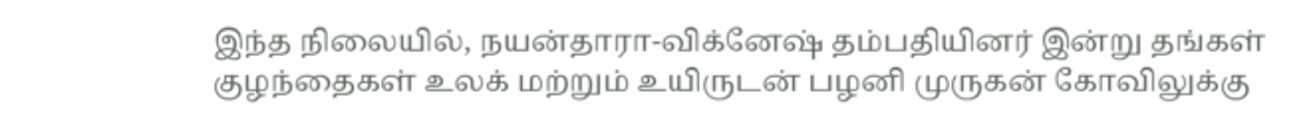இந்த நிலையில், நயன்தாரா-விக்னேஷ் தம்பதியினர் இன்று தங்கள் குழந்தைகள் உலக் மற்றும் உயிருடன் பழனி முருகன் கோவிலுக்கு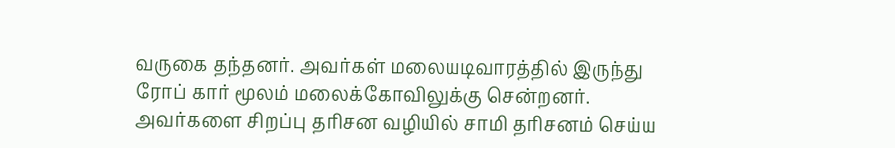வருகை தந்தனர். அவர்கள் மலையடிவாரத்தில் இருந்து ரோப் கார் மூலம் மலைக்கோவிலுக்கு சென்றனர். அவர்களை சிறப்பு தரிசன வழியில் சாமி தரிசனம் செய்ய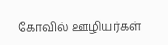கோவில் ஊழியர்கள்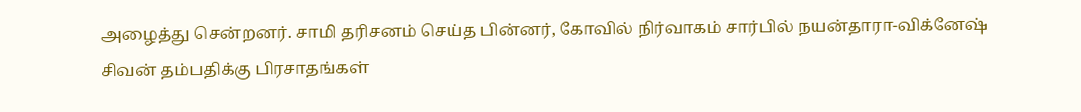அழைத்து சென்றனர். சாமி தரிசனம் செய்த பின்னர், கோவில் நிர்வாகம் சார்பில் நயன்தாரா-விக்னேஷ் சிவன் தம்பதிக்கு பிரசாதங்கள்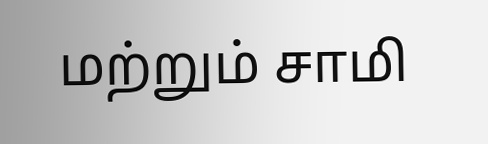மற்றும் சாமி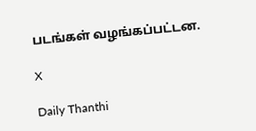படங்கள் வழங்கப்பட்டன.

X

Daily Thanthi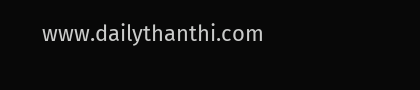www.dailythanthi.com